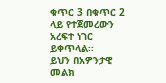ቁጥር 3 በቁጥር 2 ላይ የተጀመረውን አረፍተ ነገር ይቀጥላል፡፡
ይህን በአዎንታዊ መልክ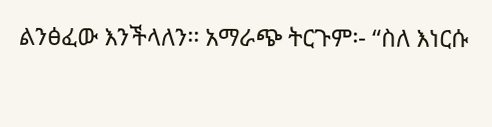ልንፅፈው እንችላለን፡፡ አማራጭ ትርጉም፡- “ስለ እነርሱ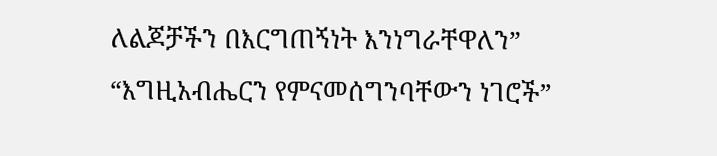ለልጆቻችን በእርግጠኝነት እንነግራቸዋለን”
“እግዚአብሔርን የምናመሰግንባቸውን ነገሮች”